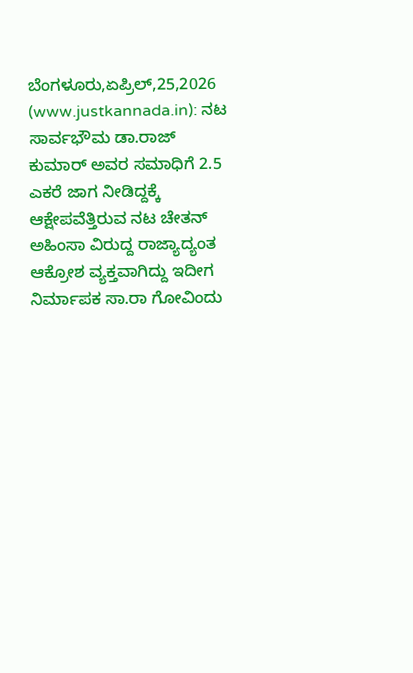ಬೆಂಗಳೂರು,ಏಪ್ರಿಲ್,25,2026 (www.justkannada.in): ನಟ ಸಾರ್ವಭೌಮ ಡಾ.ರಾಜ್ ಕುಮಾರ್ ಅವರ ಸಮಾಧಿಗೆ 2.5 ಎಕರೆ ಜಾಗ ನೀಡಿದ್ದಕ್ಕೆ ಆಕ್ಷೇಪವೆತ್ತಿರುವ ನಟ ಚೇತನ್ ಅಹಿಂಸಾ ವಿರುದ್ದ ರಾಜ್ಯಾದ್ಯಂತ ಆಕ್ರೋಶ ವ್ಯಕ್ತವಾಗಿದ್ದು ಇದೀಗ ನಿರ್ಮಾಪಕ ಸಾ.ರಾ ಗೋವಿಂದು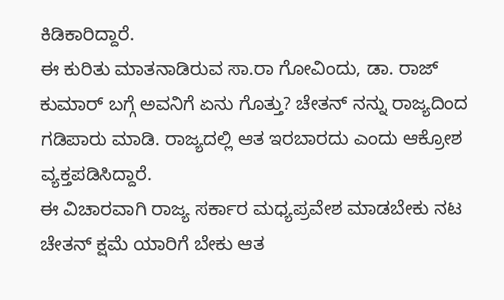ಕಿಡಿಕಾರಿದ್ದಾರೆ.
ಈ ಕುರಿತು ಮಾತನಾಡಿರುವ ಸಾ.ರಾ ಗೋವಿಂದು, ಡಾ. ರಾಜ್ ಕುಮಾರ್ ಬಗ್ಗೆ ಅವನಿಗೆ ಏನು ಗೊತ್ತು? ಚೇತನ್ ನನ್ನು ರಾಜ್ಯದಿಂದ ಗಡಿಪಾರು ಮಾಡಿ. ರಾಜ್ಯದಲ್ಲಿ ಆತ ಇರಬಾರದು ಎಂದು ಆಕ್ರೋಶ ವ್ಯಕ್ತಪಡಿಸಿದ್ದಾರೆ.
ಈ ವಿಚಾರವಾಗಿ ರಾಜ್ಯ ಸರ್ಕಾರ ಮಧ್ಯಪ್ರವೇಶ ಮಾಡಬೇಕು ನಟ ಚೇತನ್ ಕ್ಷಮೆ ಯಾರಿಗೆ ಬೇಕು ಆತ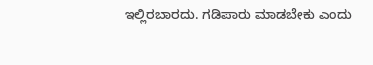ಇಲ್ಲಿರಬಾರದು. ಗಡಿಪಾರು ಮಾಡಬೇಕು ಎಂದು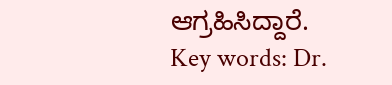ಆಗ್ರಹಿಸಿದ್ದಾರೆ.
Key words: Dr.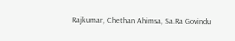Rajkumar, Chethan Ahimsa, Sa.Ra Govindu